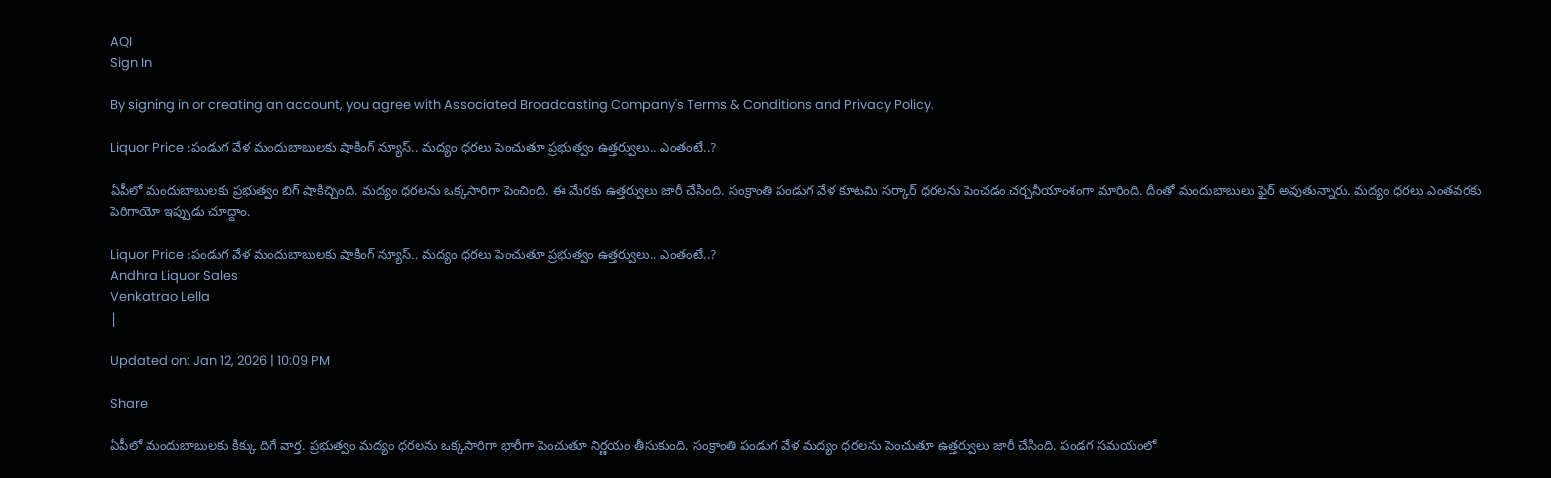AQI
Sign In

By signing in or creating an account, you agree with Associated Broadcasting Company's Terms & Conditions and Privacy Policy.

Liquor Price :పండుగ వేళ మందుబాబులకు షాకింగ్ న్యూస్.. మద్యం ధరలు పెంచుతూ ప్రభుత్వం ఉత్తర్వులు.. ఎంతంటే..?

ఏపీలో మందుబాబులకు ప్రభుత్వం బిగ్ షాకిచ్చింది. మద్యం ధరలను ఒక్కసారిగా పెంచింది. ఈ మేరకు ఉత్తర్వులు జారీ చేసింది. సంక్రాంతి పండుగ వేళ కూటమి సర్కార్ ధరలను పెంచడం చర్చనీయాంశంగా మారింది. దీంతో మందుబాబులు ఫైర్ అవుతున్నారు. మద్యం ధరలు ఎంతవరకు పెరిగాయో ఇప్పుడు చూద్దాం.

Liquor Price :పండుగ వేళ మందుబాబులకు షాకింగ్ న్యూస్.. మద్యం ధరలు పెంచుతూ ప్రభుత్వం ఉత్తర్వులు.. ఎంతంటే..?
Andhra Liquor Sales
Venkatrao Lella
|

Updated on: Jan 12, 2026 | 10:09 PM

Share

ఏపీలో మందుబాబులకు కిక్కు దిగే వార్త. ప్రభుత్వం మద్యం ధరలను ఒక్కసారిగా భారీగా పెంచుతూ నిర్ణయం తీసుకుంది. సంక్రాంతి పండుగ వేళ మద్యం ధరలను పెంచుతూ ఉత్తర్వులు జారీ చేసింది. పండగ సమయంలో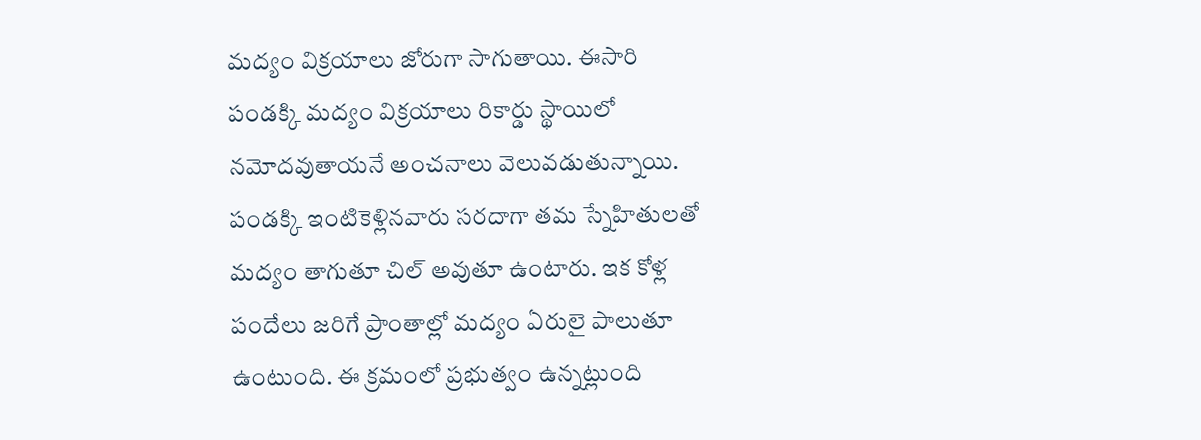మద్యం విక్రయాలు జోరుగా సాగుతాయి. ఈసారి పండక్కి మద్యం విక్రయాలు రికార్డు స్థాయిలో నమోదవుతాయనే అంచనాలు వెలువడుతున్నాయి. పండక్కి ఇంటికెళ్లినవారు సరదాగా తమ స్నేహితులతో మద్యం తాగుతూ చిల్ అవుతూ ఉంటారు. ఇక కోళ్ల పందేలు జరిగే ప్రాంతాల్లో మద్యం ఏరులై పాలుతూ ఉంటుంది. ఈ క్రమంలో ప్రభుత్వం ఉన్నట్లుంది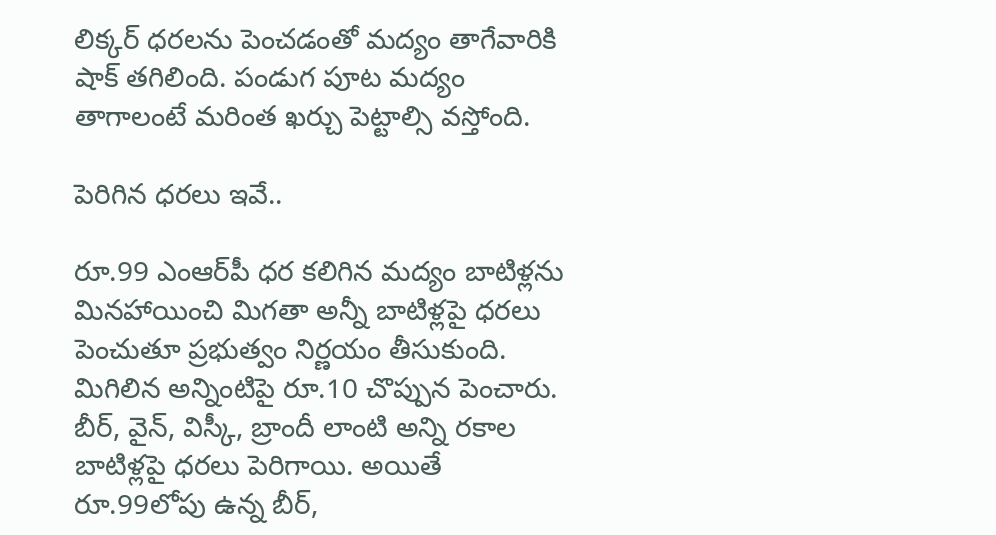లిక్కర్ ధరలను పెంచడంతో మద్యం తాగేవారికి షాక్ తగిలింది. పండుగ పూట మద్యం తాగాలంటే మరింత ఖర్చు పెట్టాల్సి వస్తోంది.

పెరిగిన ధరలు ఇవే..

రూ.99 ఎంఆర్‌పీ ధర కలిగిన మద్యం బాటిళ్లను మినహాయించి మిగతా అన్నీ బాటిళ్లపై ధరలు పెంచుతూ ప్రభుత్వం నిర్ణయం తీసుకుంది. మిగిలిన అన్నింటిపై రూ.10 చొప్పున పెంచారు. బీర్, వైన్, విస్కీ, బ్రాందీ లాంటి అన్ని రకాల బాటిళ్లపై ధరలు పెరిగాయి. అయితే రూ.99లోపు ఉన్న బీర్,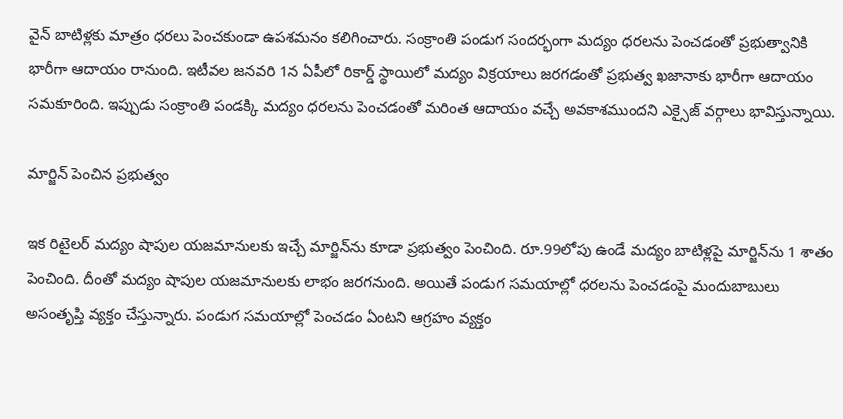వైన్ బాటిళ్లకు మాత్రం ధరలు పెంచకుండా ఉపశమనం కలిగించారు. సంక్రాంతి పండుగ సందర్భంగా మద్యం ధరలను పెంచడంతో ప్రభుత్వానికి భారీగా ఆదాయం రానుంది. ఇటీవల జనవరి 1న ఏపీలో రికార్డ్ స్థాయిలో మద్యం విక్రయాలు జరగడంతో ప్రభుత్వ ఖజానాకు భారీగా ఆదాయం సమకూరింది. ఇప్పుడు సంక్రాంతి పండక్కి మద్యం ధరలను పెంచడంతో మరింత ఆదాయం వచ్చే అవకాశముందని ఎక్సైజ్ వర్గాలు భావిస్తున్నాయి.

మార్జిన్ పెంచిన ప్రభుత్వం

ఇక రిటైలర్ మద్యం షాపుల యజమానులకు ఇచ్చే మార్జిన్‌ను కూడా ప్రభుత్వం పెంచింది. రూ.99లోపు ఉండే మద్యం బాటిళ్లపై మార్జిన్‌ను 1 శాతం పెంచింది. దీంతో మద్యం షాపుల యజమానులకు లాభం జరగనుంది. అయితే పండుగ సమయాల్లో ధరలను పెంచడంపై మందుబాబులు అసంతృప్తి వ్యక్తం చేస్తున్నారు. పండుగ సమయాల్లో పెంచడం ఏంటని ఆగ్రహం వ్యక్తం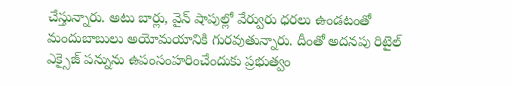చేస్తున్నారు. అటు బార్లు, వైన్ షాపుల్లో వేర్వురు ధరలు ఉండటంతో మందుబాబులు అయోమయానికి గురవుతున్నారు. దీంతో అదనపు రిటైల్ ఎక్సైజ్ పన్నును ఉపంసంహరించేందుకు ప్రభుత్వం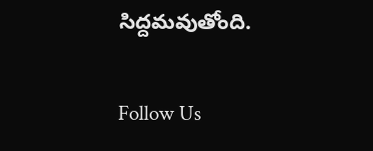సిద్దమవుతోంది.

Follow Us